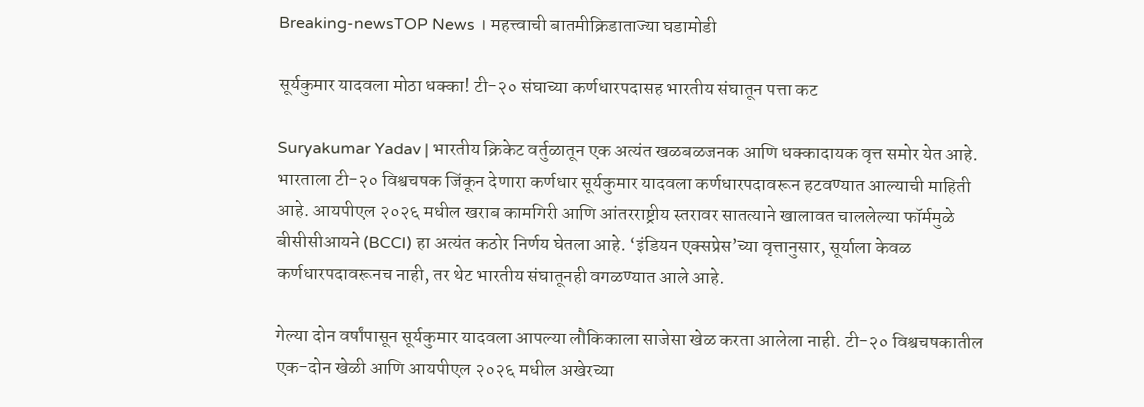Breaking-newsTOP News । महत्त्वाची बातमीक्रिडाताज्या घडामोडी

सूर्यकुमार यादवला मोठा धक्का! टी-२० संघाच्या कर्णधारपदासह भारतीय संघातून पत्ता कट

Suryakumar Yadav | भारतीय क्रिकेट वर्तुळातून एक अत्यंत खळबळजनक आणि धक्कादायक वृत्त समोर येत आहे. भारताला टी-२० विश्वचषक जिंकून देणारा कर्णधार सूर्यकुमार यादवला कर्णधारपदावरून हटवण्यात आल्याची माहिती आहे. आयपीएल २०२६ मधील खराब कामगिरी आणि आंतरराष्ट्रीय स्तरावर सातत्याने खालावत चाललेल्या फॉर्ममुळे बीसीसीआयने (BCCI) हा अत्यंत कठोर निर्णय घेतला आहे. ‘इंडियन एक्सप्रेस’च्या वृत्तानुसार, सूर्याला केवळ कर्णधारपदावरूनच नाही, तर थेट भारतीय संघातूनही वगळण्यात आले आहे.

गेल्या दोन वर्षांपासून सूर्यकुमार यादवला आपल्या लौकिकाला साजेसा खेळ करता आलेला नाही. टी-२० विश्वचषकातील एक-दोन खेळी आणि आयपीएल २०२६ मधील अखेरच्या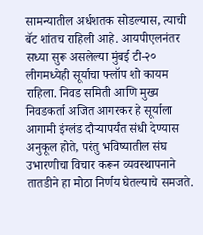सामन्यातील अर्धशतक सोडल्यास, त्याची बॅट शांतच राहिली आहे. आयपीएलनंतर सध्या सुरू असलेल्या मुंबई टी-२० लीगमध्येही सूर्याचा फ्लॉप शो कायम राहिला. निवड समिती आणि मुख्य निवडकर्ता अजित आगरकर हे सूर्याला आगामी इंग्लंड दौऱ्यापर्यंत संधी देण्यास अनुकूल होते, परंतु भविष्यातील संघ उभारणीचा विचार करून व्यवस्थापनाने तातडीने हा मोठा निर्णय घेतल्याचे समजते.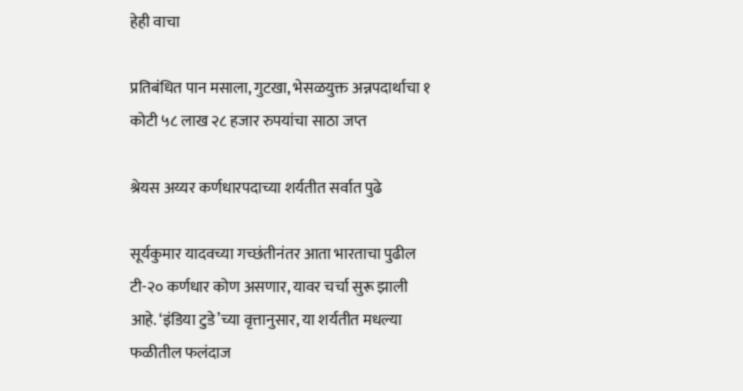हेही वाचा

प्रतिबंधित पान मसाला, गुटखा, भेसळयुक्त अन्नपदार्थाचा १ कोटी ५८ लाख २८ हजार रुपयांचा साठा जप्त

श्रेयस अय्यर कर्णधारपदाच्या शर्यतीत सर्वात पुढे

सूर्यकुमार यादवच्या गच्छंतीनंतर आता भारताचा पुढील टी-२० कर्णधार कोण असणार, यावर चर्चा सुरू झाली आहे. ‘इंडिया टुडे’च्या वृत्तानुसार, या शर्यतीत मधल्या फळीतील फलंदाज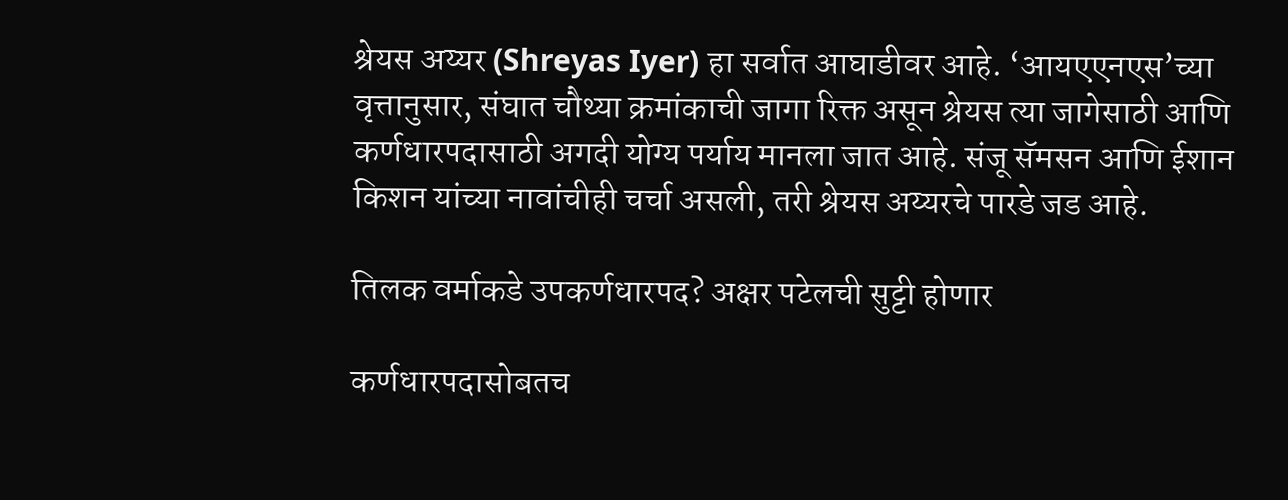श्रेयस अय्यर (Shreyas Iyer) हा सर्वात आघाडीवर आहे. ‘आयएएनएस’च्या वृत्तानुसार, संघात चौथ्या क्रमांकाची जागा रिक्त असून श्रेयस त्या जागेसाठी आणि कर्णधारपदासाठी अगदी योग्य पर्याय मानला जात आहे. संजू सॅमसन आणि ईशान किशन यांच्या नावांचीही चर्चा असली, तरी श्रेयस अय्यरचे पारडे जड आहे.

तिलक वर्माकडे उपकर्णधारपद? अक्षर पटेलची सुट्टी होणार

कर्णधारपदासोबतच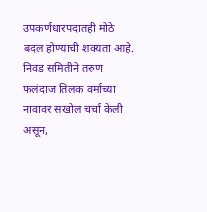उपकर्णधारपदातही मोठे बदल होण्याची शक्यता आहे. निवड समितीने तरुण फलंदाज तिलक वर्माच्या नावावर सखोल चर्चा केली असून,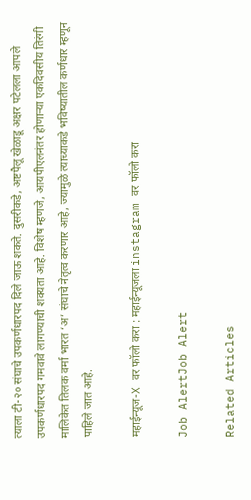त्याला टी-२० संघाचे उपकर्णधारपद दिले जाऊ शकते. दुसरीकडे, अष्टपैलू खेळाडू अक्षर पटेलला आपले उपकर्णधारपद गमवावे लागण्याची शक्यता आहे. विशेष म्हणजे, आयपीएलनंतर होणाऱ्या एकदिवसीय तिरंगी मालिकेत तिलक वर्मा भारत ‘अ’ संघाचे नेतृत्व करणार आहे, ज्यामुळे त्याच्याकडे भविष्यातील कर्णधार म्हणून पाहिले जात आहे.

महाईन्यूज-X वर फॉलो करा : महाईन्यूजला instagram वर फॉलो करा

Job AlertJob Alert

Related Articles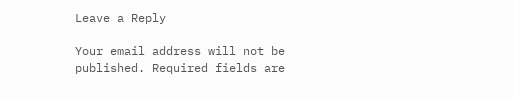Leave a Reply

Your email address will not be published. Required fields are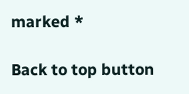marked *

Back to top button